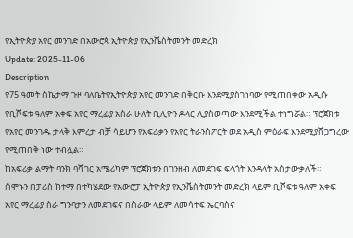የኢትዮጵያ አየር መንገድ በአውሮጳ ኢትዮጵያ የኢንቬስትመንት መድረክ
Update: 2025-11-06
Description
የ75 ዓመት ስኬታማ ጉዞ ባለቤትየኢትዮጵያ አየር መንገድ በቅርቡ እንደሚያስገነባው የሚጠበቀው አዲሱ የቢሾፍቱ ዓለም አቀፍ አየር ማረፊያ አስራ ሁለት ቢሊዮን ዶላር ሊያስወጣው እንደሚችል ተነግሯል። ፕሮጀክቱ የአየር መንገዱ ታላቅ እምረታ ብቻ ሳይሆን የአፍሪቃን የአየር ትራንስፖርት ወደ አዲስ ምዕራፍ እንደሚያሸጋግረው የሚጠበቅ ነው ተብሏል።
ከአፍሪቃ ልማት ባንክ ባሻገር አሜሪካም ፕሮጀክቱን በገንዘብ ለመደገፍ ፍላጎት እንዳላት አስታውቃለች።
ሰሞኑን በፓሪስ ከተማ በተካሄደው የአውሮፓ ኢትዮጵያ የኢንቬስትመንት መድረክ ላይም ቢሾፍቱ ዓለም አቀፍ አየር ማረፊያ ስራ ግንባታን ለመደገፍና በስራው ላይም ለመሳተፍ ኤርባስና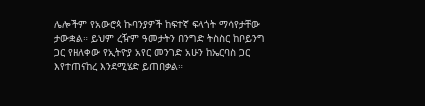ሌሎችም የአውሮጳ ኩባንያዎች ከፍተኛ ፍላጎት ማሳየታቸው ታውቋል። ይህም ረዥም ዓመታትን በንግድ ትስስር ከቦይንግ ጋር የዘለቀው የኢትዮያ አየር መንገድ አሁን ከኤርባስ ጋር እየተጠናከረ እንደሚሄድ ይጠበቃል።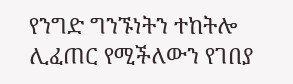የንግድ ግንኙነትን ተከትሎ ሊፈጠር የሚችለውን የገበያ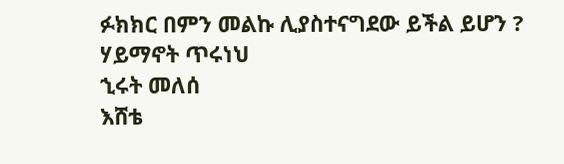ፉክክር በምን መልኩ ሊያስተናግደው ይችል ይሆን ?
ሃይማኖት ጥሩነህ
ኂሩት መለሰ
እሸቴ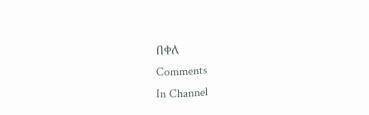በቀለ
Comments
In Channel